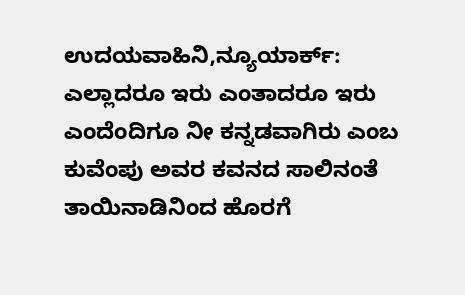ಉದಯವಾಹಿನಿ,ನ್ಯೂಯಾರ್ಕ್: ಎಲ್ಲಾದರೂ ಇರು ಎಂತಾದರೂ ಇರು ಎಂದೆಂದಿಗೂ ನೀ ಕನ್ನಡವಾಗಿರು ಎಂಬ ಕುವೆಂಪು ಅವರ ಕವನದ ಸಾಲಿನಂತೆ ತಾಯಿನಾಡಿನಿಂದ ಹೊರಗೆ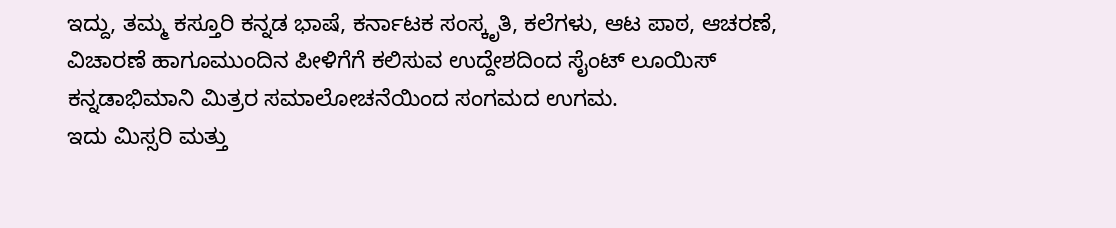ಇದ್ದು, ತಮ್ಮ ಕಸ್ತೂರಿ ಕನ್ನಡ ಭಾಷೆ, ಕರ್ನಾಟಕ ಸಂಸ್ಕೃತಿ, ಕಲೆಗಳು, ಆಟ ಪಾಠ, ಆಚರಣೆ, ವಿಚಾರಣೆ ಹಾಗೂಮುಂದಿನ ಪೀಳಿಗೆಗೆ ಕಲಿಸುವ ಉದ್ದೇಶದಿಂದ ಸೈಂಟ್ ಲೂಯಿಸ್ ಕನ್ನಡಾಭಿಮಾನಿ ಮಿತ್ರರ ಸಮಾಲೋಚನೆಯಿಂದ ಸಂಗಮದ ಉಗಮ.
ಇದು ಮಿಸ್ಸರಿ ಮತ್ತು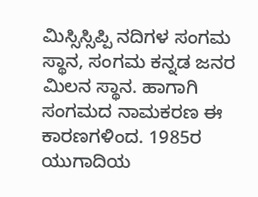ಮಿಸ್ಸಿಸ್ಸಿಪ್ಪಿ ನದಿಗಳ ಸಂಗಮ ಸ್ಥಾನ, ಸಂಗಮ ಕನ್ನಡ ಜನರ ಮಿಲನ ಸ್ಥಾನ. ಹಾಗಾಗಿ ಸಂಗಮದ ನಾಮಕರಣ ಈ ಕಾರಣಗಳಿಂದ. 1985ರ ಯುಗಾದಿಯ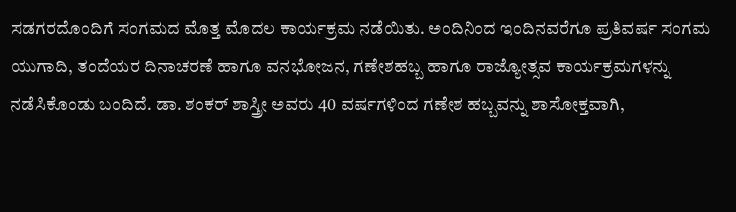ಸಡಗರದೊಂದಿಗೆ ಸಂಗಮದ ಮೊತ್ತ ಮೊದಲ ಕಾರ್ಯಕ್ರಮ ನಡೆಯಿತು. ಅಂದಿನಿಂದ ಇಂದಿನವರೆಗೂ ಪ್ರತಿವರ್ಷ ಸಂಗಮ ಯುಗಾದಿ, ತಂದೆಯರ ದಿನಾಚರಣೆ ಹಾಗೂ ವನಭೋಜನ, ಗಣೇಶಹಬ್ಬ ಹಾಗೂ ರಾಜ್ಯೋತ್ಸವ ಕಾರ್ಯಕ್ರಮಗಳನ್ನು ನಡೆಸಿಕೊಂಡು ಬಂದಿದೆ. ಡಾ. ಶಂಕರ್ ಶಾಸ್ತ್ರೀ ಅವರು 40 ವರ್ಷಗಳಿಂದ ಗಣೇಶ ಹಬ್ಬವನ್ನು ಶಾಸೋಕ್ತವಾಗಿ,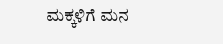ಮಕ್ಕಳಿಗೆ ಮನ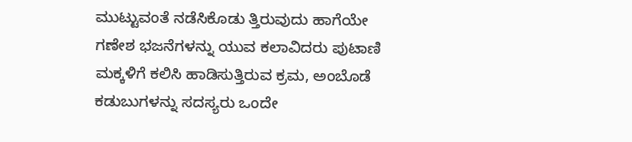ಮುಟ್ಟುವಂತೆ ನಡೆಸಿಕೊಡು ತ್ತಿರುವುದು ಹಾಗೆಯೇ ಗಣೇಶ ಭಜನೆಗಳನ್ನು ಯುವ ಕಲಾವಿದರು ಪುಟಾಣಿ ಮಕ್ಕಳಿಗೆ ಕಲಿಸಿ ಹಾಡಿಸುತ್ತಿರುವ ಕ್ರಮ, ಅಂಬೊಡೆ ಕಡುಬುಗಳನ್ನು ಸದಸ್ಯರು ಒಂದೇ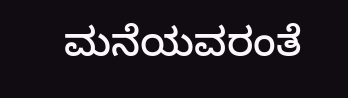ಮನೆಯವರಂತೆ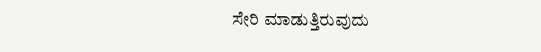ಸೇರಿ ಮಾಡುತ್ತಿರುವುದು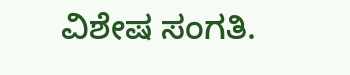ವಿಶೇಷ ಸಂಗತಿ.